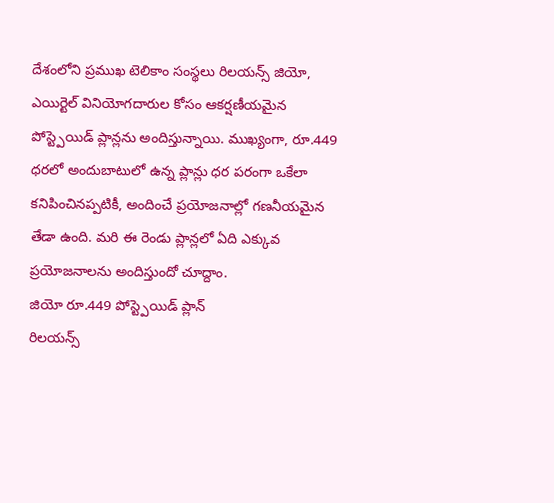దేశంలోని ప్రముఖ టెలికాం సంస్థలు రిలయన్స్ జియో, ఎయిర్టెల్ వినియోగదారుల కోసం ఆకర్షణీయమైన పోస్ట్పెయిడ్ ప్లాన్లను అందిస్తున్నాయి. ముఖ్యంగా, రూ.449 ధరలో అందుబాటులో ఉన్న ప్లాన్లు ధర పరంగా ఒకేలా కనిపించినప్పటికీ, అందించే ప్రయోజనాల్లో గణనీయమైన తేడా ఉంది. మరి ఈ రెండు ప్లాన్లలో ఏది ఎక్కువ ప్రయోజనాలను అందిస్తుందో చూద్దాం.
జియో రూ.449 పోస్ట్పెయిడ్ ప్లాన్
రిలయన్స్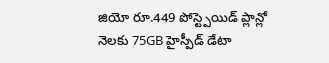జియో రూ.449 పోస్ట్పెయిడ్ ప్లాన్లో నెలకు 75GB హైస్పీడ్ డేటా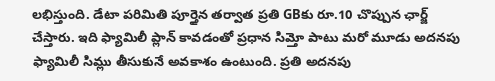లభిస్తుంది. డేటా పరిమితి పూర్తైన తర్వాత ప్రతి GBకు రూ.10 చొప్పున ఛార్జ్ చేస్తారు. ఇది ఫ్యామిలీ ప్లాన్ కావడంతో ప్రధాన సిమ్తో పాటు మరో మూడు అదనపు ఫ్యామిలీ సిమ్లు తీసుకునే అవకాశం ఉంటుంది. ప్రతి అదనపు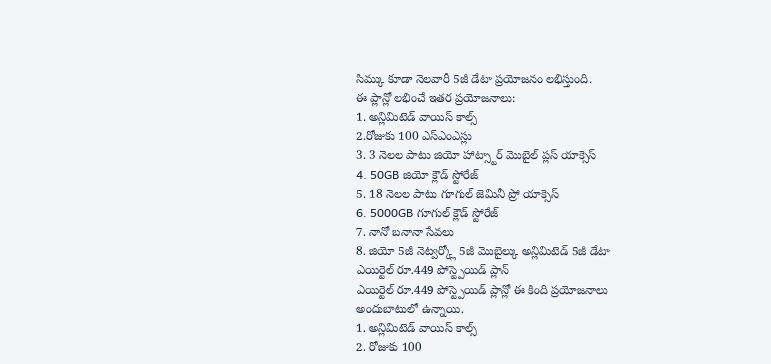సిమ్కు కూడా నెలవారీ 5జీ డేటా ప్రయోజనం లభిస్తుంది.
ఈ ప్లాన్లో లభించే ఇతర ప్రయోజనాలు:
1. అన్లిమిటెడ్ వాయిస్ కాల్స్
2.రోజుకు 100 ఎస్ఎంఎస్లు
3. 3 నెలల పాటు జియో హాట్స్టార్ మొబైల్ ప్లస్ యాక్సెస్
4. 50GB జియో క్లౌడ్ స్టోరేజ్
5. 18 నెలల పాటు గూగుల్ జెమినీ ప్రో యాక్సెస్
6. 5000GB గూగుల్ క్లౌడ్ స్టోరేజ్
7. నానో బనానా సేవలు
8. జియో 5జీ నెట్వర్క్లో 5జీ మొబైల్కు అన్లిమిటెడ్ 5జీ డేటా
ఎయిర్టెల్ రూ.449 పోస్ట్పెయిడ్ ప్లాన్
ఎయిర్టెల్ రూ.449 పోస్ట్పెయిడ్ ప్లాన్లో ఈ కింది ప్రయోజనాలు అందుబాటులో ఉన్నాయి.
1. అన్లిమిటెడ్ వాయిస్ కాల్స్
2. రోజుకు 100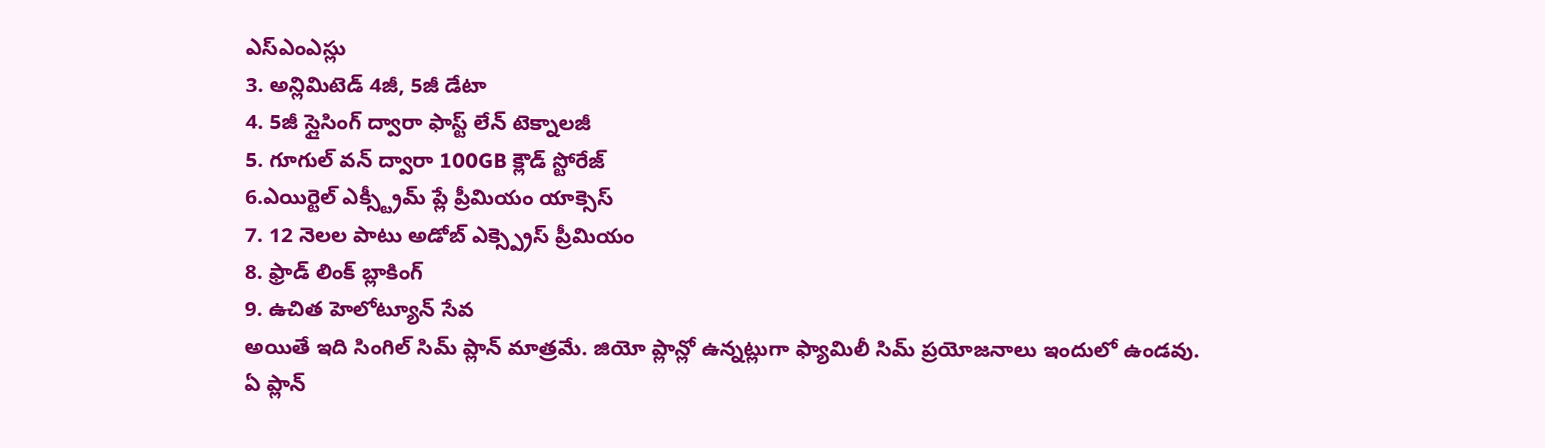ఎస్ఎంఎస్లు
3. అన్లిమిటెడ్ 4జీ, 5జీ డేటా
4. 5జీ స్లైసింగ్ ద్వారా ఫాస్ట్ లేన్ టెక్నాలజీ
5. గూగుల్ వన్ ద్వారా 100GB క్లౌడ్ స్టోరేజ్
6.ఎయిర్టెల్ ఎక్స్ట్రీమ్ ప్లే ప్రీమియం యాక్సెస్
7. 12 నెలల పాటు అడోబ్ ఎక్స్ప్రెస్ ప్రీమియం
8. ఫ్రాడ్ లింక్ బ్లాకింగ్
9. ఉచిత హెలోట్యూన్ సేవ
అయితే ఇది సింగిల్ సిమ్ ప్లాన్ మాత్రమే. జియో ప్లాన్లో ఉన్నట్లుగా ఫ్యామిలీ సిమ్ ప్రయోజనాలు ఇందులో ఉండవు.
ఏ ప్లాన్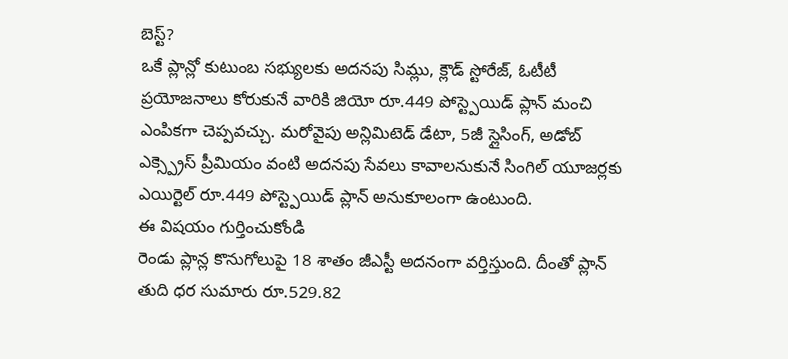బెస్ట్?
ఒకే ప్లాన్లో కుటుంబ సభ్యులకు అదనపు సిమ్లు, క్లౌడ్ స్టోరేజ్, ఓటీటీ ప్రయోజనాలు కోరుకునే వారికి జియో రూ.449 పోస్ట్పెయిడ్ ప్లాన్ మంచి ఎంపికగా చెప్పవచ్చు. మరోవైపు అన్లిమిటెడ్ డేటా, 5జీ స్లైసింగ్, అడోబ్ ఎక్స్ప్రెస్ ప్రీమియం వంటి అదనపు సేవలు కావాలనుకునే సింగిల్ యూజర్లకు ఎయిర్టెల్ రూ.449 పోస్ట్పెయిడ్ ప్లాన్ అనుకూలంగా ఉంటుంది.
ఈ విషయం గుర్తించుకోండి
రెండు ప్లాన్ల కొనుగోలుపై 18 శాతం జీఎస్టీ అదనంగా వర్తిస్తుంది. దీంతో ప్లాన్ తుది ధర సుమారు రూ.529.82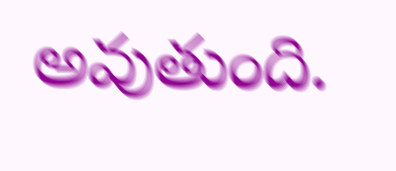అవుతుంది.